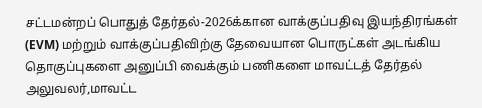சட்டமன்றப் பொதுத் தேர்தல்-2026க்கான வாக்குப்பதிவு இயந்திரங்கள் (EVM) மற்றும் வாக்குப்பதிவிற்கு தேவையான பொருட்கள் அடங்கிய தொகுப்புகளை அனுப்பி வைக்கும் பணிகளை மாவட்டத் தேர்தல் அலுவலர்,மாவட்ட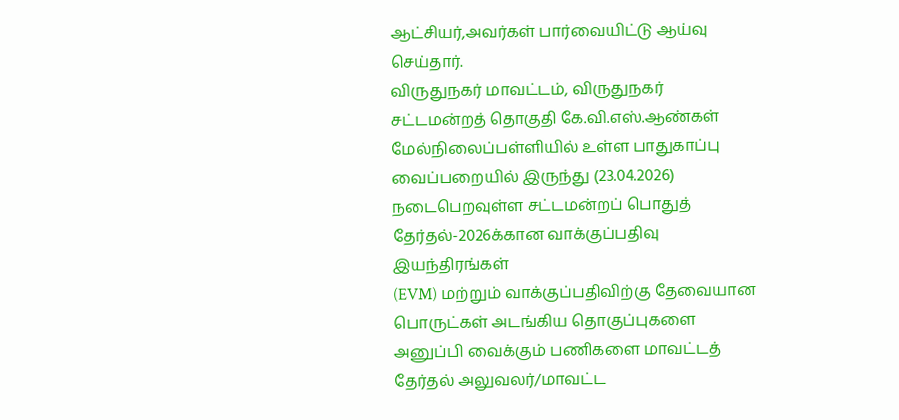ஆட்சியர்,அவர்கள் பார்வையிட்டு ஆய்வு செய்தார்.
விருதுநகர் மாவட்டம், விருதுநகர் சட்டமன்றத் தொகுதி கே.வி.எஸ்.ஆண்கள் மேல்நிலைப்பள்ளியில் உள்ள பாதுகாப்பு வைப்பறையில் இருந்து (23.04.2026) நடைபெறவுள்ள சட்டமன்றப் பொதுத் தேர்தல்-2026க்கான வாக்குப்பதிவு இயந்திரங்கள்
(EVM) மற்றும் வாக்குப்பதிவிற்கு தேவையான பொருட்கள் அடங்கிய தொகுப்புகளை அனுப்பி வைக்கும் பணிகளை மாவட்டத் தேர்தல் அலுவலர்/மாவட்ட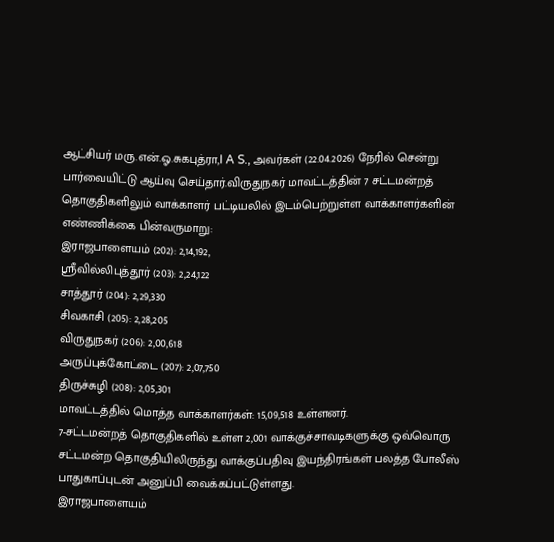ஆட்சியர் மரு.என்.ஓ.சுகபுத்ரா,I A S., அவர்கள் (22.04.2026) நேரில் சென்று பார்வையிட்டு ஆய்வு செய்தார்.விருதுநகர் மாவட்டத்தின் 7 சட்டமன்றத் தொகுதிகளிலும் வாக்காளர் பட்டியலில் இடம்பெற்றுள்ள வாக்காளர்களின் எண்ணிக்கை பின்வருமாறு:
இராஜபாளையம் (202): 2,14,192,
ஸ்ரீவில்லிபுத்தூர் (203): 2,24,122
சாத்தூர் (204): 2,29,330
சிவகாசி (205): 2,28,205
விருதுநகர் (206): 2,00,618
அருப்புக்கோட்டை (207): 2,07,750
திருச்சுழி (208): 2,05,301
மாவட்டத்தில் மொத்த வாக்காளர்கள்: 15,09,518 உள்ளனர்.
7-சட்டமன்றத் தொகுதிகளில் உள்ள 2,001 வாக்குச்சாவடிகளுக்கு ஒவ்வொரு சட்டமன்ற தொகுதியிலிருந்து வாக்குப்பதிவு இயந்திரங்கள் பலத்த போலீஸ் பாதுகாப்புடன் அனுப்பி வைக்கப்பட்டுள்ளது.
இராஜபாளையம்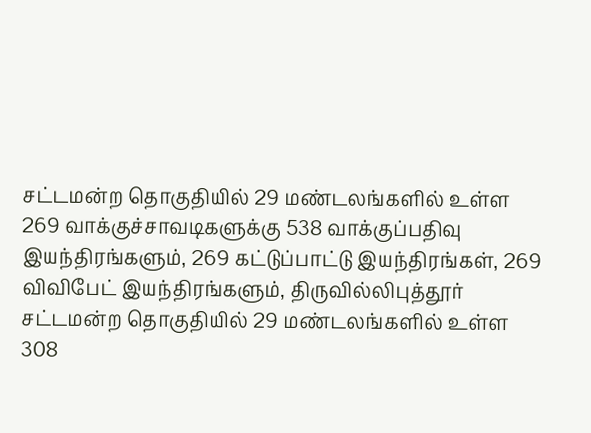சட்டமன்ற தொகுதியில் 29 மண்டலங்களில் உள்ள 269 வாக்குச்சாவடிகளுக்கு 538 வாக்குப்பதிவு இயந்திரங்களும், 269 கட்டுப்பாட்டு இயந்திரங்கள், 269 விவிபேட் இயந்திரங்களும், திருவில்லிபுத்தூர் சட்டமன்ற தொகுதியில் 29 மண்டலங்களில் உள்ள 308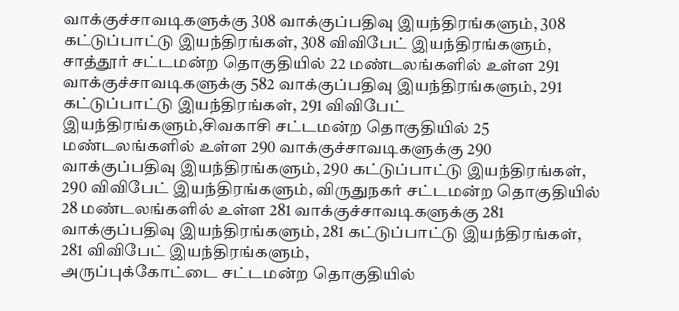வாக்குச்சாவடிகளுக்கு 308 வாக்குப்பதிவு இயந்திரங்களும், 308 கட்டுப்பாட்டு இயந்திரங்கள், 308 விவிபேட் இயந்திரங்களும், சாத்தூர் சட்டமன்ற தொகுதியில் 22 மண்டலங்களில் உள்ள 291 வாக்குச்சாவடிகளுக்கு 582 வாக்குப்பதிவு இயந்திரங்களும், 291 கட்டுப்பாட்டு இயந்திரங்கள், 291 விவிபேட் இயந்திரங்களும்,சிவகாசி சட்டமன்ற தொகுதியில் 25 மண்டலங்களில் உள்ள 290 வாக்குச்சாவடிகளுக்கு 290 வாக்குப்பதிவு இயந்திரங்களும், 290 கட்டுப்பாட்டு இயந்திரங்கள், 290 விவிபேட் இயந்திரங்களும், விருதுநகர் சட்டமன்ற தொகுதியில் 28 மண்டலங்களில் உள்ள 281 வாக்குச்சாவடிகளுக்கு 281 வாக்குப்பதிவு இயந்திரங்களும், 281 கட்டுப்பாட்டு இயந்திரங்கள், 281 விவிபேட் இயந்திரங்களும்,
அருப்புக்கோட்டை சட்டமன்ற தொகுதியில்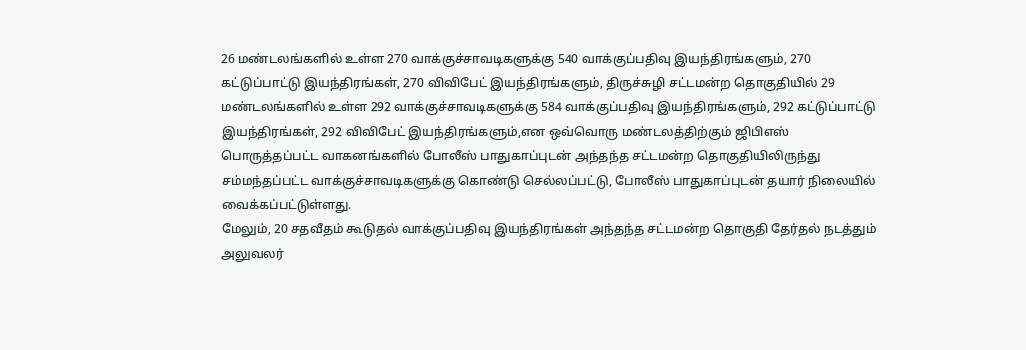26 மண்டலங்களில் உள்ள 270 வாக்குச்சாவடிகளுக்கு 540 வாக்குப்பதிவு இயந்திரங்களும், 270 கட்டுப்பாட்டு இயந்திரங்கள், 270 விவிபேட் இயந்திரங்களும், திருச்சுழி சட்டமன்ற தொகுதியில் 29 மண்டலங்களில் உள்ள 292 வாக்குச்சாவடிகளுக்கு 584 வாக்குப்பதிவு இயந்திரங்களும், 292 கட்டுப்பாட்டு இயந்திரங்கள், 292 விவிபேட் இயந்திரங்களும்,என ஒவ்வொரு மண்டலத்திற்கும் ஜிபிஎஸ் பொருத்தப்பட்ட வாகனங்களில் போலீஸ் பாதுகாப்புடன் அந்தந்த சட்டமன்ற தொகுதியிலிருந்து சம்மந்தப்பட்ட வாக்குச்சாவடிகளுக்கு கொண்டு செல்லப்பட்டு, போலீஸ் பாதுகாப்புடன் தயார் நிலையில் வைக்கப்பட்டுள்ளது.
மேலும், 20 சதவீதம் கூடுதல் வாக்குப்பதிவு இயந்திரங்கள் அந்தந்த சட்டமன்ற தொகுதி தேர்தல் நடத்தும் அலுவலர்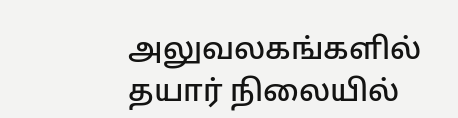அலுவலகங்களில் தயார் நிலையில்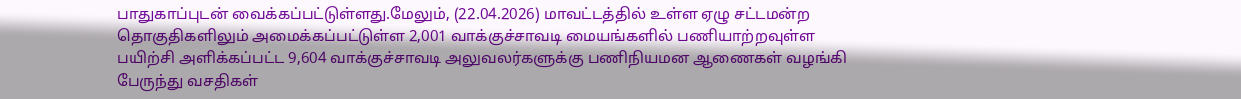பாதுகாப்புடன் வைக்கப்பட்டுள்ளது.மேலும், (22.04.2026) மாவட்டத்தில் உள்ள ஏழு சட்டமன்ற தொகுதிகளிலும் அமைக்கப்பட்டுள்ள 2,001 வாக்குச்சாவடி மையங்களில் பணியாற்றவுள்ள பயிற்சி அளிக்கப்பட்ட 9,604 வாக்குச்சாவடி அலுவலர்களுக்கு பணிநியமன ஆணைகள் வழங்கி பேருந்து வசதிகள்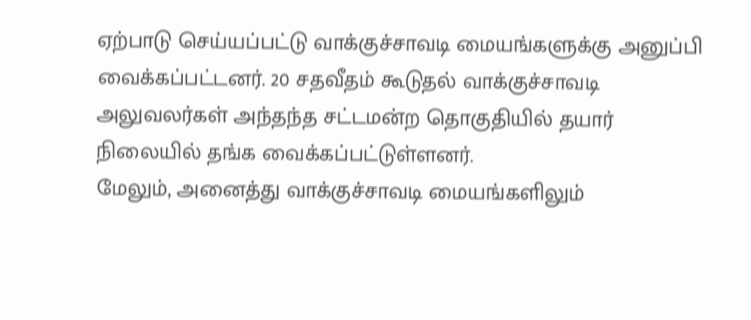ஏற்பாடு செய்யப்பட்டு வாக்குச்சாவடி மையங்களுக்கு அனுப்பி வைக்கப்பட்டனர். 20 சதவீதம் கூடுதல் வாக்குச்சாவடி அலுவலர்கள் அந்தந்த சட்டமன்ற தொகுதியில் தயார் நிலையில் தங்க வைக்கப்பட்டுள்ளனர்.
மேலும், அனைத்து வாக்குச்சாவடி மையங்களிலும்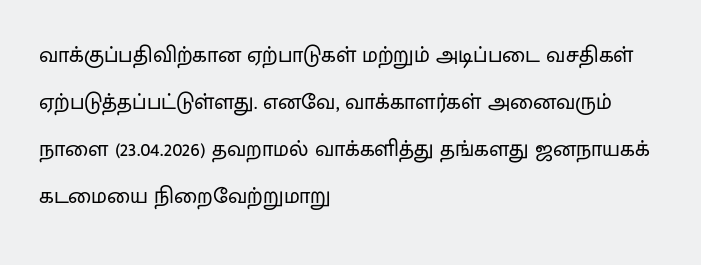வாக்குப்பதிவிற்கான ஏற்பாடுகள் மற்றும் அடிப்படை வசதிகள் ஏற்படுத்தப்பட்டுள்ளது. எனவே, வாக்காளர்கள் அனைவரும் நாளை (23.04.2026) தவறாமல் வாக்களித்து தங்களது ஜனநாயகக் கடமையை நிறைவேற்றுமாறு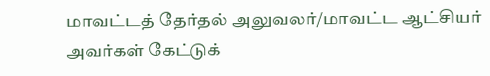மாவட்டத் தேர்தல் அலுவலர்/மாவட்ட ஆட்சியர் அவர்கள் கேட்டுக்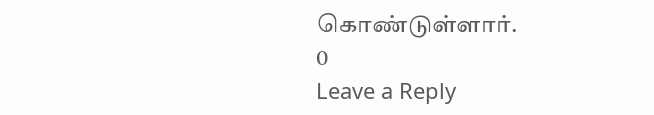கொண்டுள்ளார்.
0
Leave a Reply